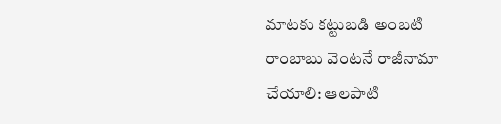మాటకు కట్టుబడి అంబటి రాంబాబు వెంటనే రాజీనామా చేయాలి: ఆలపాటి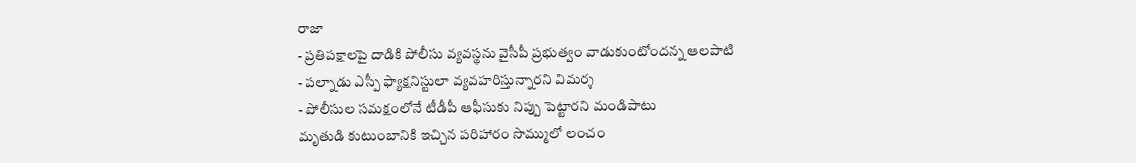రాజా
- ప్రతిపక్షాలపై దాడికి పోలీసు వ్యవస్థను వైసీపీ ప్రభుత్వం వాడుకుంటోందన్న ఆలపాటి
- పల్నాడు ఎస్పీ ఫ్యాక్షనిస్టులా వ్యవహరిస్తున్నారని విమర్శ
- పోలీసుల సమక్షంలోనే టీడీపీ ఆఫీసుకు నిప్పు పెట్టారని మండిపాటు
మృతుడి కుటుంబానికి ఇచ్చిన పరిహారం సొమ్ములో లంచం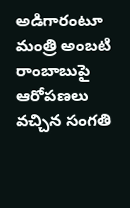అడిగారంటూ మంత్రి అంబటి రాంబాబుపై ఆరోపణలు వచ్చిన సంగతి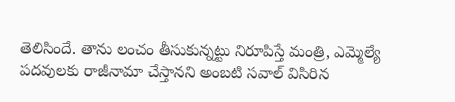తెలిసిందే. తాను లంచం తీసుకున్నట్టు నిరూపిస్తే మంత్రి, ఎమ్మెల్యే పదవులకు రాజీనామా చేస్తానని అంబటి సవాల్ విసిరిన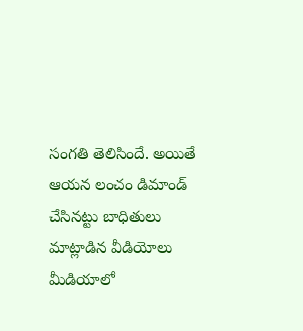సంగతి తెలిసిందే. అయితే ఆయన లంచం డిమాండ్ చేసినట్టు బాధితులు మాట్లాడిన వీడియోలు మీడియాలో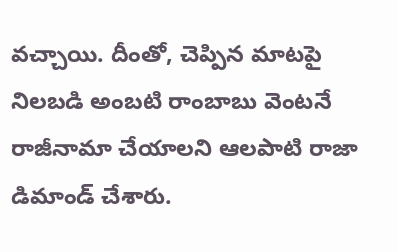వచ్చాయి. దీంతో, చెప్పిన మాటపై నిలబడి అంబటి రాంబాబు వెంటనే రాజీనామా చేయాలని ఆలపాటి రాజా డిమాండ్ చేశారు.